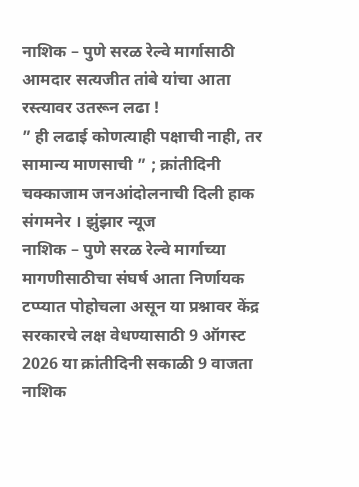नाशिक – पुणे सरळ रेल्वे मार्गासाठी आमदार सत्यजीत तांबे यांचा आता रस्त्यावर उतरून लढा !
” ही लढाई कोणत्याही पक्षाची नाही, तर सामान्य माणसाची ” ; क्रांतीदिनी चक्काजाम जनआंदोलनाची दिली हाक
संगमनेर । झुंझार न्यूज
नाशिक – पुणे सरळ रेल्वे मार्गाच्या मागणीसाठीचा संघर्ष आता निर्णायक टप्प्यात पोहोचला असून या प्रश्नावर केंद्र सरकारचे लक्ष वेधण्यासाठी 9 ऑगस्ट 2026 या क्रांतीदिनी सकाळी 9 वाजता नाशिक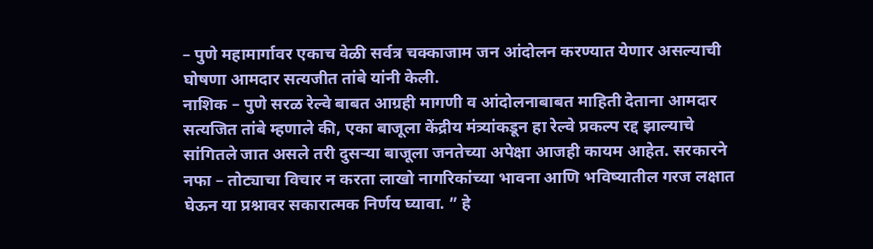– पुणे महामार्गावर एकाच वेळी सर्वत्र चक्काजाम जन आंदोलन करण्यात येणार असल्याची घोषणा आमदार सत्यजीत तांबे यांनी केली.
नाशिक – पुणे सरळ रेल्वे बाबत आग्रही मागणी व आंदोलनाबाबत माहिती देताना आमदार सत्यजित तांबे म्हणाले की, एका बाजूला केंद्रीय मंत्र्यांकडून हा रेल्वे प्रकल्प रद्द झाल्याचे सांगितले जात असले तरी दुसऱ्या बाजूला जनतेच्या अपेक्षा आजही कायम आहेत. सरकारने नफा – तोट्याचा विचार न करता लाखो नागरिकांच्या भावना आणि भविष्यातील गरज लक्षात घेऊन या प्रश्नावर सकारात्मक निर्णय घ्यावा. ” हे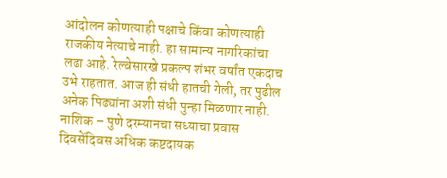आंदोलन कोणत्याही पक्षाचे किंवा कोणत्याही राजकीय नेत्याचे नाही. हा सामान्य नागरिकांचा लढा आहे. रेल्वेसारखे प्रकल्प शंभर वर्षांत एकदाच उभे राहतात. आज ही संधी हातची गेली, तर पुढील अनेक पिढ्यांना अशी संधी पुन्हा मिळणार नाही.
नाशिक – पुणे दरम्यानचा सध्याचा प्रवास दिवसेंदिवस अधिक कष्टदायक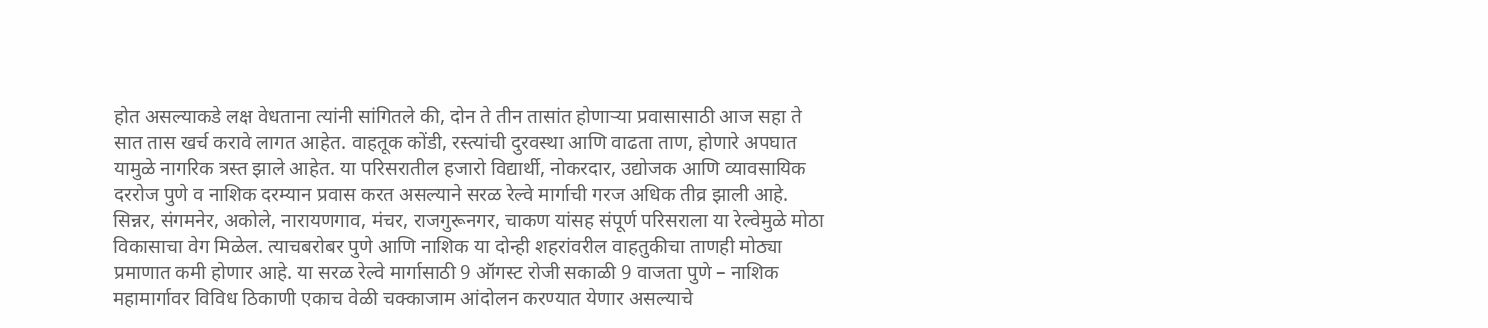होत असल्याकडे लक्ष वेधताना त्यांनी सांगितले की, दोन ते तीन तासांत होणाऱ्या प्रवासासाठी आज सहा ते सात तास खर्च करावे लागत आहेत. वाहतूक कोंडी, रस्त्यांची दुरवस्था आणि वाढता ताण, होणारे अपघात यामुळे नागरिक त्रस्त झाले आहेत. या परिसरातील हजारो विद्यार्थी, नोकरदार, उद्योजक आणि व्यावसायिक दररोज पुणे व नाशिक दरम्यान प्रवास करत असल्याने सरळ रेल्वे मार्गाची गरज अधिक तीव्र झाली आहे.
सिन्नर, संगमनेर, अकोले, नारायणगाव, मंचर, राजगुरूनगर, चाकण यांसह संपूर्ण परिसराला या रेल्वेमुळे मोठा विकासाचा वेग मिळेल. त्याचबरोबर पुणे आणि नाशिक या दोन्ही शहरांवरील वाहतुकीचा ताणही मोठ्या प्रमाणात कमी होणार आहे. या सरळ रेल्वे मार्गासाठी 9 ऑगस्ट रोजी सकाळी 9 वाजता पुणे – नाशिक महामार्गावर विविध ठिकाणी एकाच वेळी चक्काजाम आंदोलन करण्यात येणार असल्याचे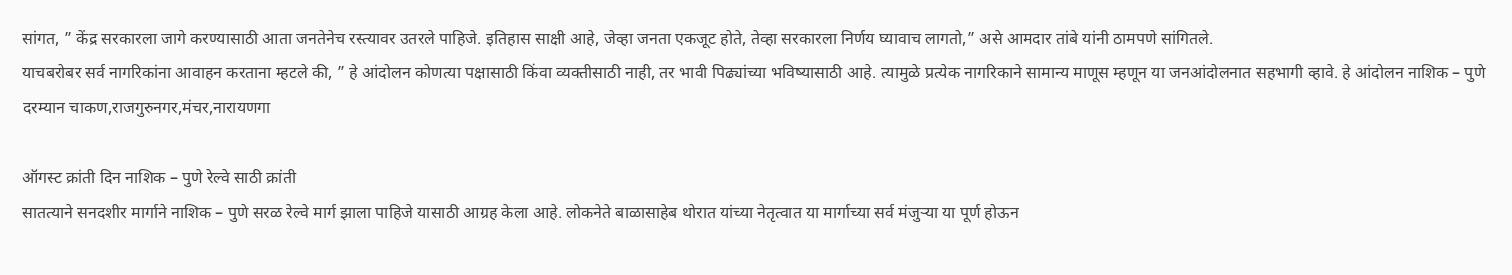सांगत, ” केंद्र सरकारला जागे करण्यासाठी आता जनतेनेच रस्त्यावर उतरले पाहिजे. इतिहास साक्षी आहे, जेव्हा जनता एकजूट होते, तेव्हा सरकारला निर्णय घ्यावाच लागतो,” असे आमदार तांबे यांनी ठामपणे सांगितले.
याचबरोबर सर्व नागरिकांना आवाहन करताना म्हटले की, ” हे आंदोलन कोणत्या पक्षासाठी किंवा व्यक्तीसाठी नाही, तर भावी पिढ्यांच्या भविष्यासाठी आहे. त्यामुळे प्रत्येक नागरिकाने सामान्य माणूस म्हणून या जनआंदोलनात सहभागी व्हावे. हे आंदोलन नाशिक – पुणे दरम्यान चाकण,राजगुरुनगर,मंचर,नारायणगा

ऑगस्ट क्रांती दिन नाशिक – पुणे रेल्वे साठी क्रांती
सातत्याने सनदशीर मार्गाने नाशिक – पुणे सरळ रेल्वे मार्ग झाला पाहिजे यासाठी आग्रह केला आहे. लोकनेते बाळासाहेब थोरात यांच्या नेतृत्वात या मार्गाच्या सर्व मंजुऱ्या या पूर्ण होऊन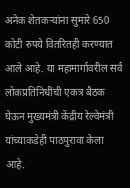अनेक शेतकऱ्यांना सुमारे 650 कोटी रुपये वितरितही करण्यात आले आहे. या महामार्गावरील सर्व लोकप्रतिनिधींची एकत्र बैठक घेऊन मुख्यमंत्री केंद्रीय रेल्वेमंत्री यांच्याकडेही पाठपुरावा केला आहे.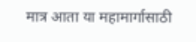मात्र आता या महामार्गासाठी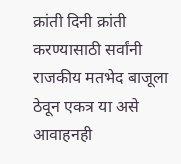क्रांती दिनी क्रांती करण्यासाठी सर्वांनी राजकीय मतभेद बाजूला ठेवून एकत्र या असे आवाहनही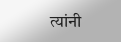त्यांनी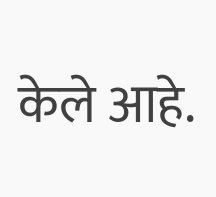केले आहे.